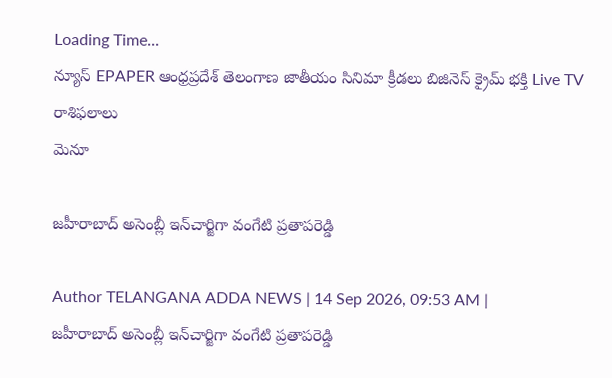Loading Time...
న్యూస్ EPAPER ఆంధ్రప్రదేశ్ తెలంగాణ జాతీయం సినిమా క్రీడలు బిజినెస్ క్రైమ్ భక్తి Live TV రాశిఫలాలు
మెనూ

జహీరాబాద్ అసెంబ్లీ ఇన్‌చార్జిగా వంగేటి ప్రతాపరెడ్డి

Author TELANGANA ADDA NEWS | 14 Sep 2026, 09:53 AM |
జహీరాబాద్ అసెంబ్లీ ఇన్‌చార్జిగా వంగేటి ప్రతాపరెడ్డి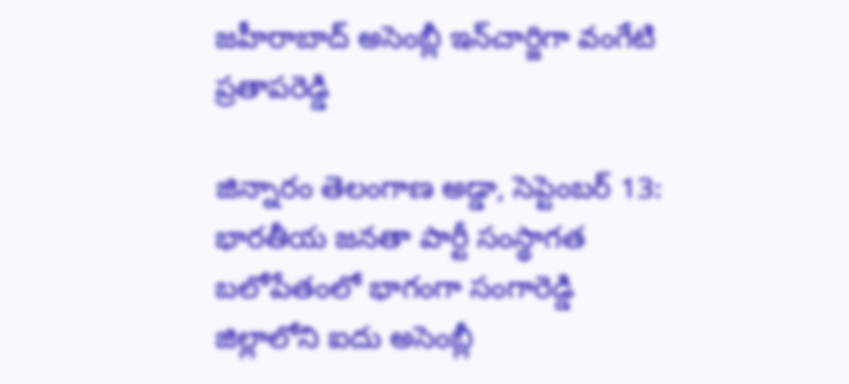జహీరాబాద్ అసెంబ్లీ ఇన్‌చార్జిగా వంగేటి ప్రతాపరెడ్డి

జిన్నారం తెలంగాణ అడ్డా, సెప్టెంబర్ 13: భారతీయ జనతా పార్టీ సంస్థాగత బలోపేతంలో భాగంగా సంగారెడ్డి జిల్లాలోని ఐదు అసెంబ్లీ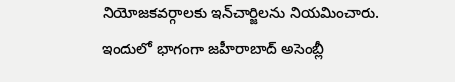నియోజకవర్గాలకు ఇన్‌చార్జిలను నియమించారు. ఇందులో భాగంగా జహీరాబాద్ అసెంబ్లీ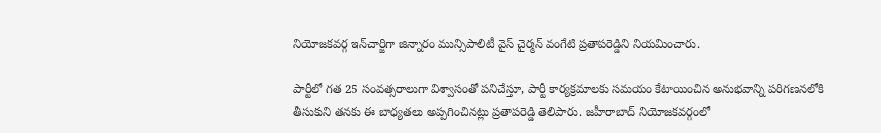నియోజకవర్గ ఇన్‌చార్జిగా జిన్నారం మున్సిపాలిటీ వైస్ చైర్మన్ వంగేటి ప్రతాపరెడ్డిని నియమించారు.

పార్టీలో గత 25 సంవత్సరాలుగా విశ్వాసంతో పనిచేస్తూ, పార్టీ కార్యక్రమాలకు సమయం కేటాయించిన అనుభవాన్ని పరిగణనలోకి తీసుకుని తనకు ఈ బాధ్యతలు అప్పగించినట్లు ప్రతాపరెడ్డి తెలిపారు. జహీరాబాద్ నియోజకవర్గంలో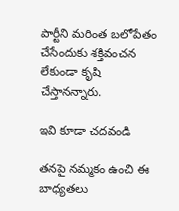పార్టీని మరింత బలోపేతం చేసేందుకు శక్తివంచన లేకుండా కృషి చేస్తానన్నారు.

ఇవి కూడా చదవండి

తనపై నమ్మకం ఉంచి ఈ బాధ్యతలు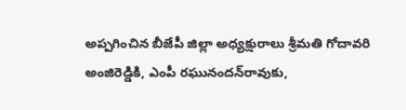అప్పగించిన బీజేపీ జిల్లా అధ్యక్షురాలు శ్రీమతి గోదావరి అంజిరెడ్డికి, ఎంపీ రఘునందన్‌రావుకు,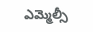ఎమ్మెల్సీ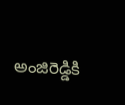అంజిరెడ్డికి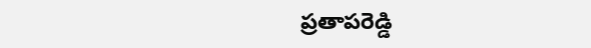ప్రతాపరెడ్డి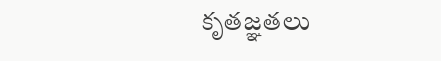కృతజ్ఞతలు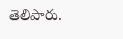తెలిపారు.